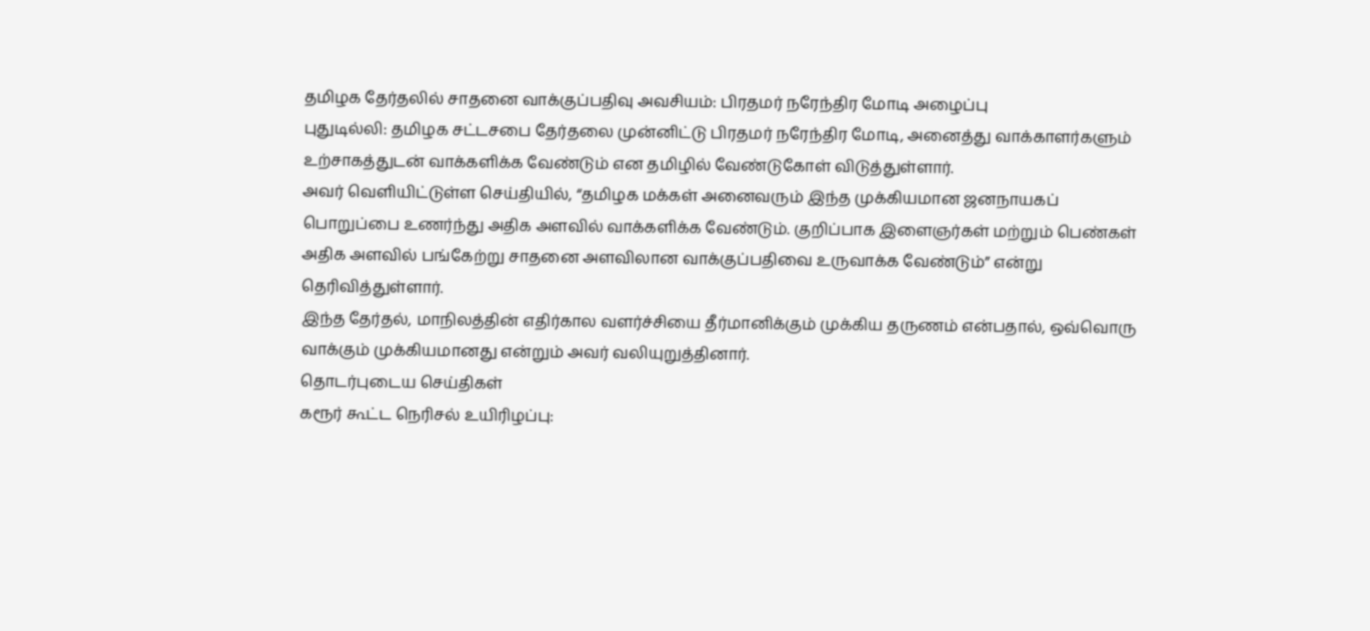தமிழக தேர்தலில் சாதனை வாக்குப்பதிவு அவசியம்: பிரதமர் நரேந்திர மோடி அழைப்பு
புதுடில்லி: தமிழக சட்டசபை தேர்தலை முன்னிட்டு பிரதமர் நரேந்திர மோடி, அனைத்து வாக்காளர்களும் உற்சாகத்துடன் வாக்களிக்க வேண்டும் என தமிழில் வேண்டுகோள் விடுத்துள்ளார்.
அவர் வெளியிட்டுள்ள செய்தியில், “தமிழக மக்கள் அனைவரும் இந்த முக்கியமான ஜனநாயகப் பொறுப்பை உணர்ந்து அதிக அளவில் வாக்களிக்க வேண்டும். குறிப்பாக இளைஞர்கள் மற்றும் பெண்கள் அதிக அளவில் பங்கேற்று சாதனை அளவிலான வாக்குப்பதிவை உருவாக்க வேண்டும்” என்று தெரிவித்துள்ளார்.
இந்த தேர்தல், மாநிலத்தின் எதிர்கால வளர்ச்சியை தீர்மானிக்கும் முக்கிய தருணம் என்பதால், ஒவ்வொரு வாக்கும் முக்கியமானது என்றும் அவர் வலியுறுத்தினார்.
தொடர்புடைய செய்திகள்
கரூர் கூட்ட நெரிசல் உயிரிழப்பு: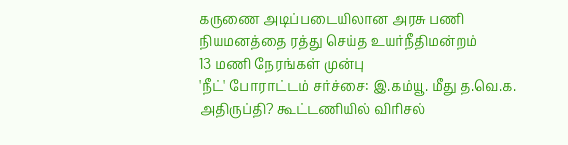கருணை அடிப்படையிலான அரசு பணி நியமனத்தை ரத்து செய்த உயர்நீதிமன்றம்
13 மணி நேரங்கள் முன்பு
'நீட்' போராட்டம் சர்ச்சை: இ.கம்யூ. மீது த.வெ.க. அதிருப்தி? கூட்டணியில் விரிசல்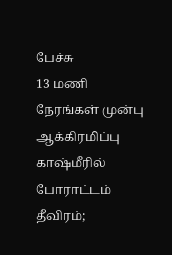பேச்சு
13 மணி நேரங்கள் முன்பு
ஆக்கிரமிப்பு காஷ்மீரில் போராட்டம் தீவிரம்;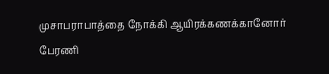முசாபராபாத்தை நோக்கி ஆயிரக்கணக்கானோர் பேரணி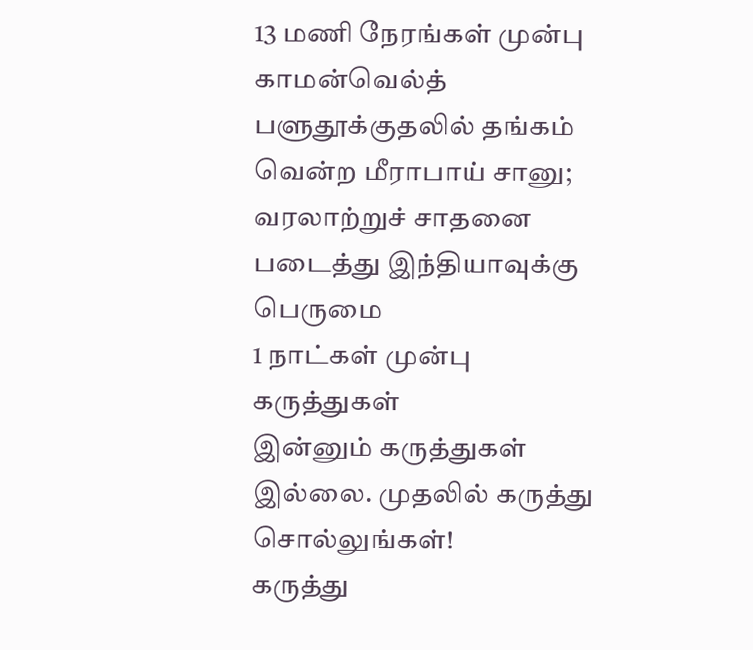13 மணி நேரங்கள் முன்பு
காமன்வெல்த் பளுதூக்குதலில் தங்கம் வென்ற மீராபாய் சானு; வரலாற்றுச் சாதனை படைத்து இந்தியாவுக்கு பெருமை
1 நாட்கள் முன்பு
கருத்துகள்
இன்னும் கருத்துகள் இல்லை. முதலில் கருத்து சொல்லுங்கள்!
கருத்து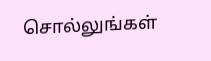சொல்லுங்கள்